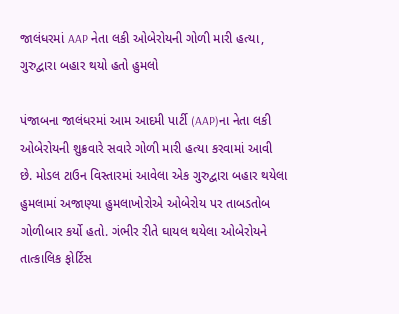જાલંધરમાં AAP નેતા લકી ઓબેરોયની ગોળી મારી હત્યા, ગુરુદ્વારા બહાર થયો હતો હુમલો

પંજાબના જાલંધરમાં આમ આદમી પાર્ટી (AAP)ના નેતા લકી ઓબેરોયની શુક્રવારે સવારે ગોળી મારી હત્યા કરવામાં આવી છે. મોડલ ટાઉન વિસ્તારમાં આવેલા એક ગુરુદ્વારા બહાર થયેલા હુમલામાં અજાણ્યા હુમલાખોરોએ ઓબેરોય પર તાબડતોબ ગોળીબાર કર્યો હતો. ગંભીર રીતે ઘાયલ થયેલા ઓબેરોયને તાત્કાલિક ફોર્ટિસ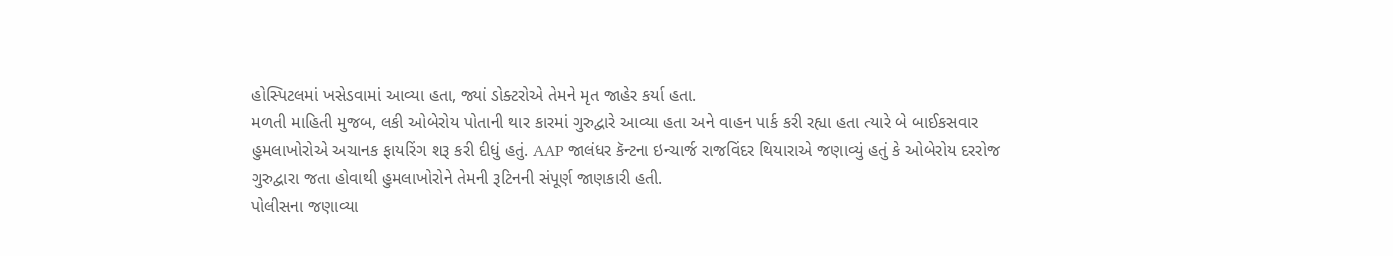હોસ્પિટલમાં ખસેડવામાં આવ્યા હતા, જ્યાં ડોક્ટરોએ તેમને મૃત જાહેર કર્યા હતા.
મળતી માહિતી મુજબ, લકી ઓબેરોય પોતાની થાર કારમાં ગુરુદ્વારે આવ્યા હતા અને વાહન પાર્ક કરી રહ્યા હતા ત્યારે બે બાઈકસવાર હુમલાખોરોએ અચાનક ફાયરિંગ શરૂ કરી દીધું હતું. AAP જાલંધર કૅન્ટના ઇન્ચાર્જ રાજવિંદર થિયારાએ જણાવ્યું હતું કે ઓબેરોય દરરોજ ગુરુદ્વારા જતા હોવાથી હુમલાખોરોને તેમની રૂટિનની સંપૂર્ણ જાણકારી હતી.
પોલીસના જણાવ્યા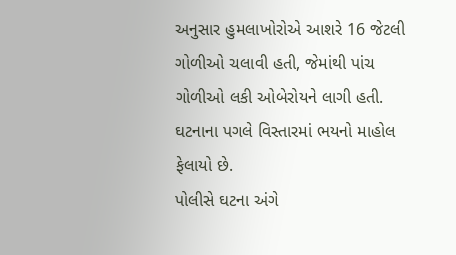અનુસાર હુમલાખોરોએ આશરે 16 જેટલી ગોળીઓ ચલાવી હતી, જેમાંથી પાંચ ગોળીઓ લકી ઓબેરોયને લાગી હતી. ઘટનાના પગલે વિસ્તારમાં ભયનો માહોલ ફેલાયો છે.
પોલીસે ઘટના અંગે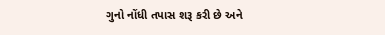ગુનો નોંધી તપાસ શરૂ કરી છે અને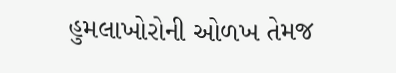હુમલાખોરોની ઓળખ તેમજ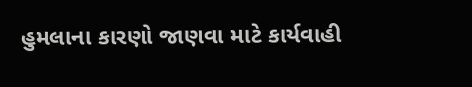હુમલાના કારણો જાણવા માટે કાર્યવાહી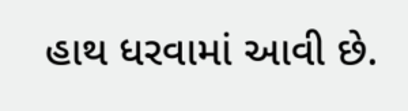હાથ ધરવામાં આવી છે.